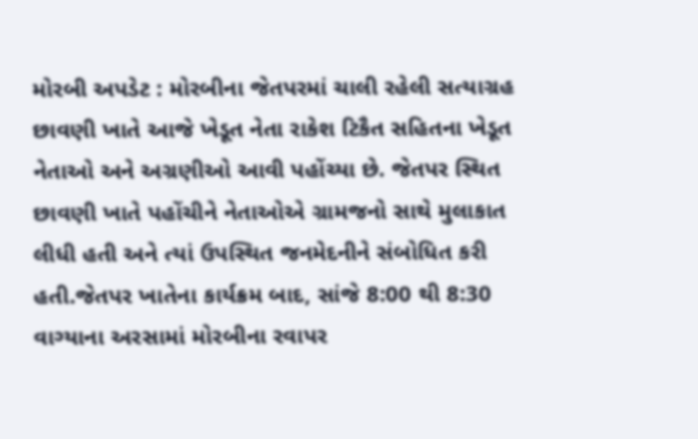મોરબી અપડેટ : મોરબીના જેતપરમાં ચાલી રહેલી સત્યાગ્રહ છાવણી ખાતે આજે ખેડૂત નેતા રાકેશ ટિકૈત સહિતના ખેડૂત નેતાઓ અને અગ્રણીઓ આવી પહોંચ્યા છે. જેતપર સ્થિત છાવણી ખાતે પહોંચીને નેતાઓએ ગ્રામજનો સાથે મુલાકાત લીધી હતી અને ત્યાં ઉપસ્થિત જનમેદનીને સંબોધિત કરી હતી.જેતપર ખાતેના કાર્યક્રમ બાદ, સાંજે 8:00 થી 8:30 વાગ્યાના અરસામાં મોરબીના રવાપર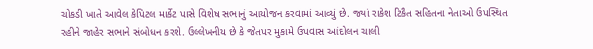ચોકડી ખાતે આવેલ કેપિટલ માર્કેટ પાસે વિશેષ સભાનું આયોજન કરવામાં આવ્યું છે. જ્યાં રાકેશ ટિકૈત સહિતના નેતાઓ ઉપસ્થિત રહીને જાહેર સભાને સંબોધન કરશે. ઉલ્લેખનીય છે કે જેતપર મુકામે ઉપવાસ આંદોલન ચાલી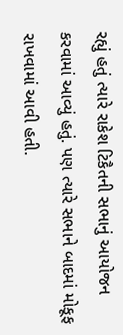રહ્યું હતું ત્યારે રાકેશ ટિકૈતની સભાનું આયોજન કરવામાં આવ્યું હતું. પણ ત્યારે સભાને બાદમાં મોકૂફ રાખવામાં આવી હતી.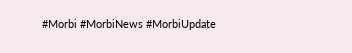#Morbi #MorbiNews #MorbiUpdate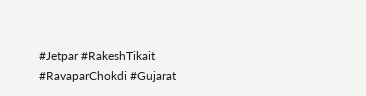#Jetpar #RakeshTikait #RavaparChokdi #Gujarat